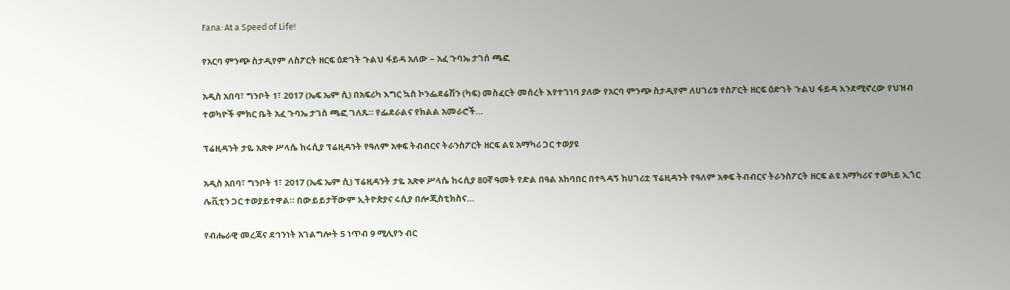Fana: At a Speed of Life!

የአርባ ምንጭ ስታዲየም ለስፖርት ዘርፍ ዕድገት ጉልህ ፋይዳ አለው – አፈ ጉባኤ ታገሰ ጫፎ

አዲስ አበባ፣ ግንቦት 1፣ 2017 (ኤፍ ኤም ሲ) በአፍሪካ እግር ኳስ ኮንፌደሬሽን (ካፍ) መስፈርት መሰረት እየተገነባ ያለው የአርባ ምንጭ ስታዲየም ለሀገሪቱ የስፖርት ዘርፍ ዕድገት ጉልህ ፋይዳ እንደሚኖረው የህዝብ ተወካዮች ምክር ቤት አፈ ጉባኤ ታገሰ ጫፎ ገለጹ። የፌደራልና የክልል አመራሮች…

ፕሬዚዳንት ታዬ አጽቀ ሥላሴ ከሩሲያ ፕሬዚዳንት የዓለም አቀፍ ትብብርና ትራንስፖርት ዘርፍ ልዩ አማካሪ ጋር ተወያዩ

አዲስ አበባ፣ ግንቦት 1፣ 2017 (ኤፍ ኤም ሲ) ፕሬዚዳንት ታዬ አጽቀ ሥላሴ ከሩሲያ 80ኛ ዓመት የድል በዓል አከባበር በተጓዳኝ ከሀገሪቷ ፕሬዚዳንት የዓለም አቀፍ ትብብርና ትራንስፖርት ዘርፍ ልዩ አማካሪና ተወካይ ኢጎር ሌቪቲን ጋር ተወያይተዋል። በውይይታቸውም ኢትዮጵያና ሩሲያ በሎጂስቲክስና…

የብሔራዊ መረጃና ደኅንነት አገልግሎት 5 ነጥብ 9 ሚሊየን ብር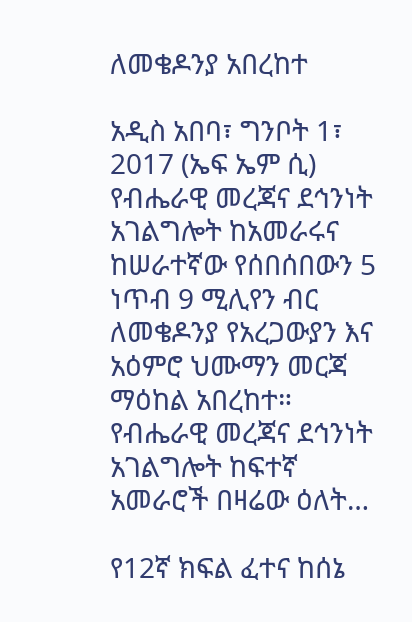ለመቄዶንያ አበረከተ

አዲስ አበባ፣ ግንቦት 1፣ 2017 (ኤፍ ኤም ሲ) የብሔራዊ መረጃና ደኅንነት አገልግሎት ከአመራሩና ከሠራተኛው የሰበሰበውን 5 ነጥብ 9 ሚሊየን ብር ለመቄዶንያ የአረጋውያን እና አዕምሮ ህሙማን መርጃ ማዕከል አበረከተ። የብሔራዊ መረጃና ደኅንነት አገልግሎት ከፍተኛ አመራሮች በዛሬው ዕለት…

የ12ኛ ክፍል ፈተና ከሰኔ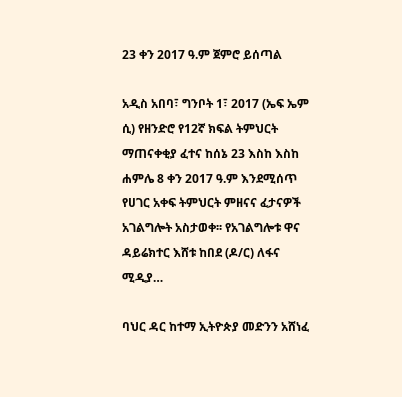23 ቀን 2017 ዓ.ም ጀምሮ ይሰጣል

አዲስ አበባ፣ ግንቦት 1፣ 2017 (ኤፍ ኤም ሲ) የዘንድሮ የ12ኛ ክፍል ትምህርት ማጠናቀቂያ ፈተና ከሰኔ 23 እስከ እስከ ሐምሌ 8 ቀን 2017 ዓ.ም እንደሚሰጥ የሀገር አቀፍ ትምህርት ምዘናና ፈታናዎች አገልግሎት አስታወቀ፡፡ የአገልግሎቱ ዋና ዳይሬክተር እሸቱ ከበደ (ዶ/ር) ለፋና ሚዲያ…

ባህር ዳር ከተማ ኢትዮጵያ መድንን አሸነፈ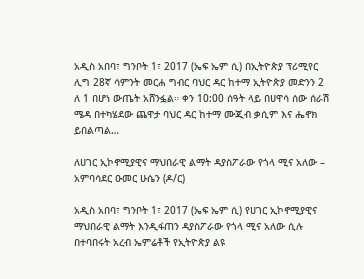አዲስ አበባ፣ ግንቦት 1፣ 2017 (ኤፍ ኤም ሲ) በኢትዮጵያ ፕሪሚየር ሊግ 28ኛ ሳምንት መርሐ ግብር ባህር ዳር ከተማ ኢትዮጵያ መድንን 2 ለ 1 በሆነ ውጤት አሸንፏል። ቀን 10:00 ሰዓት ላይ በሀዋሳ ሰው ሰራሽ ሜዳ በተካሄደው ጨዋታ ባህር ዳር ከተማ ሙጂብ ቃሲም እና ሔኖክ ይበልጣል…

ለሀገር ኢኮኖሚያዊና ማህበራዊ ልማት ዳያስፖራው የጎላ ሚና አለው – አምባሳደር ዑመር ሁሴን (ዶ/ር)

አዲስ አበባ፣ ግንቦት 1፣ 2017 (ኤፍ ኤም ሲ) የሀገር ኢኮኖሚያዊና ማህበራዊ ልማት እንዲፋጠን ዳያስፖራው የጎላ ሚና አለው ሲሉ በተባበሩት አረብ ኤምሬቶች የኢትዮጵያ ልዩ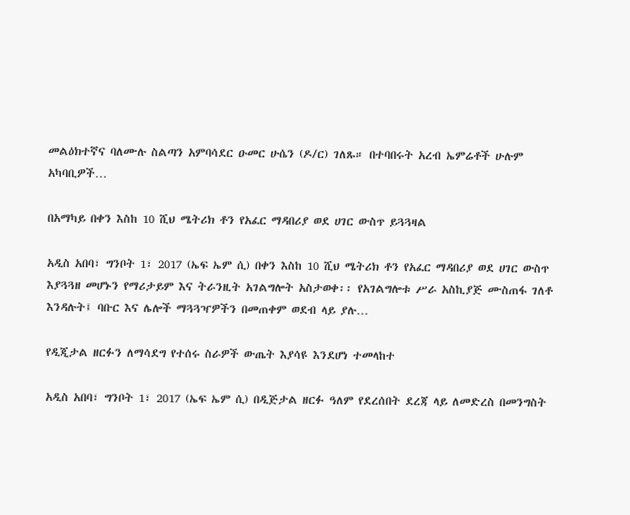መልዕክተኛና ባለሙሉ ስልጣን አምባሳደር ዑመር ሁሴን (ዶ/ር) ገለጹ። በተባበሩት አረብ ኤምሬቶች ሁሉም አካባቢዎች…

በአማካይ በቀን እስከ 10 ሺህ ሜትሪክ ቶን የአፈር ማዳበሪያ ወደ ሀገር ውስጥ ይጓጓዛል

አዲስ አበባ፣ ግንቦት 1፣ 2017 (ኤፍ ኤም ሲ) በቀን እስከ 10 ሺህ ሜትሪክ ቶን የአፈር ማዳበሪያ ወደ ሀገር ውስጥ እያጓጓዘ መሆኑን የማሪታይም እና ትራንዚት አገልግሎት አስታወቀ፡፡ የአገልግሎቱ ሥራ አስኪያጅ ሙስጠፋ ገለቶ እንዳሉት፤ ባቡር እና ሌሎች ማጓጓዣዎችን በመጠቀም ወደብ ላይ ያሉ…

የዲጂታል ዘርፉን ለማሳደግ የተሰሩ ስራዎች ውጤት እያሳዩ እንደሆነ ተመላከተ

አዲስ አበባ፣ ግንቦት 1፣ 2017 (ኤፍ ኤም ሲ) በዲጅታል ዘርፉ ዓለም የደረሰበት ደረጃ ላይ ለመድረስ በመንግስት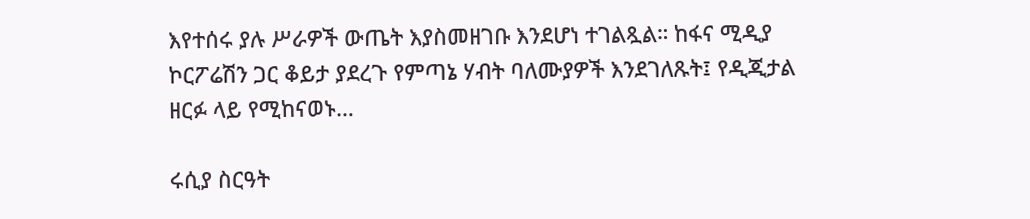እየተሰሩ ያሉ ሥራዎች ውጤት እያስመዘገቡ እንደሆነ ተገልጿል። ከፋና ሚዲያ ኮርፖሬሽን ጋር ቆይታ ያደረጉ የምጣኔ ሃብት ባለሙያዎች እንደገለጹት፤ የዲጂታል ዘርፉ ላይ የሚከናወኑ…

ሩሲያ ስርዓት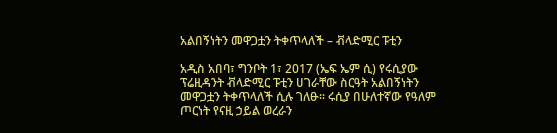አልበኝነትን መዋጋቷን ትቀጥላለች – ቭላድሚር ፑቲን

አዲስ አበባ፣ ግንቦት 1፣ 2017 (ኤፍ ኤም ሲ) የሩሲያው ፕሬዚዳንት ቭላድሚር ፑቲን ሀገራቸው ስርዓት አልበኝነትን መዋጋቷን ትቀጥላለች ሲሉ ገለፁ፡፡ ሩሲያ በሁለተኛው የዓለም ጦርነት የናዚ ኃይል ወረራን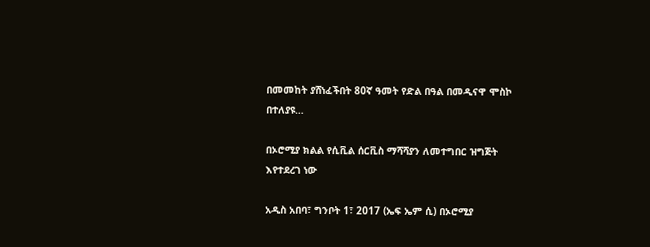በመመከት ያሸነፈችበት 80ኛ ዓመት የድል በዓል በመዲናዋ ሞስኮ በተለያዩ…

በኦሮሚያ ክልል የሲቪል ሰርቪስ ማሻሻያን ለመተግበር ዝግጅት እየተደረገ ነው

አዲስ አበባ፣ ግንቦት 1፣ 2017 (ኤፍ ኤም ሲ) በኦሮሚያ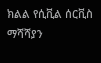ክልል የሲቪል ሰርቪስ ማሻሻያን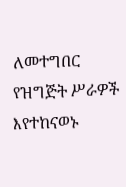ለመተግበር የዝግጅት ሥራዎች እየተከናወኑ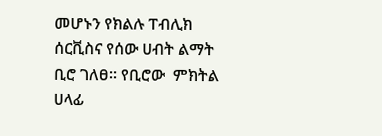መሆኑን የክልሉ ፐብሊክ ሰርቪስና የሰው ሀብት ልማት ቢሮ ገለፀ። የቢሮው  ምክትል ሀላፊ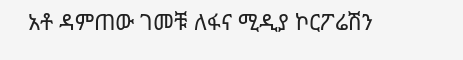አቶ ዳምጠው ገመቹ ለፋና ሚዲያ ኮርፖሬሽን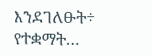እንደገለፁት÷ የተቋማት…